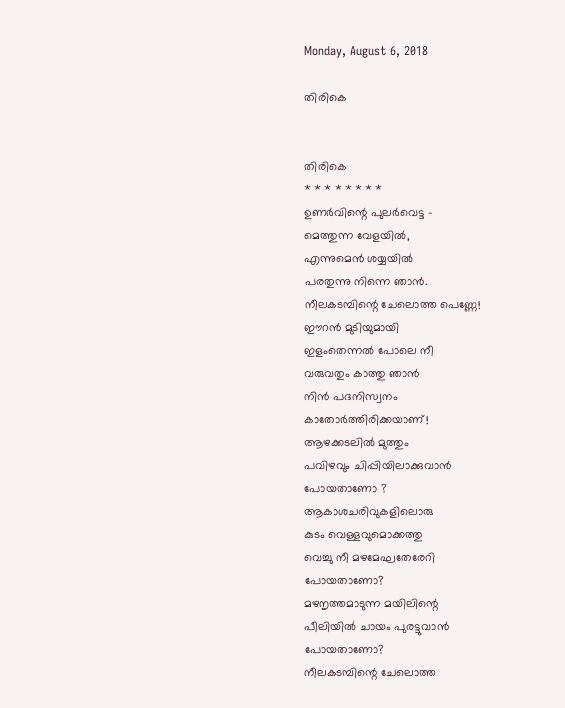Monday, August 6, 2018

തിരികെ


തിരികെ
* * * * * * * *
ഉണർവിന്റെ പുലർവെട്ട -
മെത്തുന്ന വേളയിൽ,
എന്നുമെൻ ശയ്യയിൽ
പരതുന്നു നിന്നെ ഞാൻ.
നീലകടമ്പിന്റെ ചേലൊത്ത പെണ്ണേ!
ഈറൻ മുടിയുമായി
ഇളംതെന്നൽ പോലെ നീ
വരുവതും കാത്തു ഞാൻ
നിൻ പദനിസ്വനം
കാതോർത്തിരിക്കയാണ്!
ആഴക്കടലിൽ മുത്തും
പവിഴവും ചിപ്പിയിലാക്കുവാൻ
പോയതാണോ ?
ആകാശചരിവുകളിലൊരു
കുടം വെള്ളവുമൊക്കത്തു
വെച്ചു നീ മഴമേഘതേരേറി
പോയതാണോ?
മഴനൃത്തമാടുന്ന മയിലിന്റെ
പീലിയിൽ ചായം പുരട്ടുവാൻ
പോയതാണോ?
നീലകടമ്പിന്റെ ചേലൊത്ത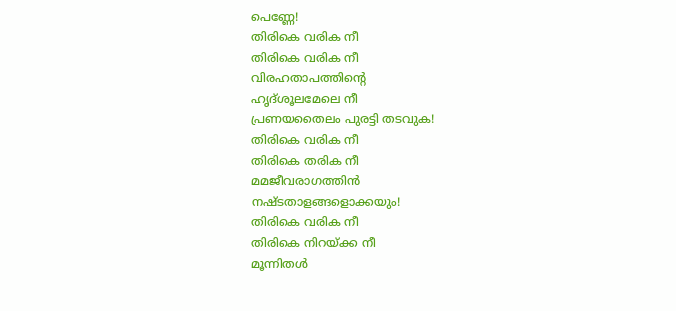പെണ്ണേ!
തിരികെ വരിക നീ
തിരികെ വരിക നീ
വിരഹതാപത്തിന്റെ
ഹൃദ്ശൂലമേലെ നീ
പ്രണയതൈലം പുരട്ടി തടവുക!
തിരികെ വരിക നീ
തിരികെ തരിക നീ
മമജീവരാഗത്തിൻ
നഷ്ടതാളങ്ങളൊക്കയും!
തിരികെ വരിക നീ
തിരികെ നിറയ്ക്ക നീ
മൂന്നിതൾ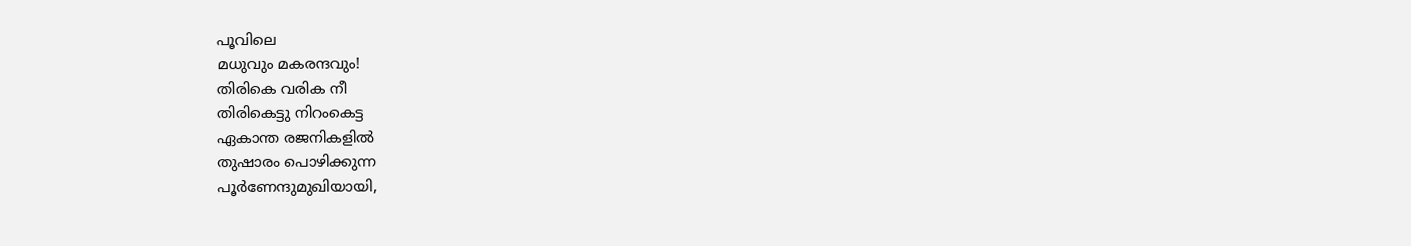പൂവിലെ
മധുവും മകരന്ദവും!
തിരികെ വരിക നീ
തിരികെട്ടു നിറംകെട്ട
ഏകാന്ത രജനികളിൽ
തുഷാരം പൊഴിക്കുന്ന
പൂർണേന്ദുമുഖിയായി,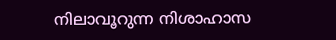നിലാവൂറുന്ന നിശാഹാസ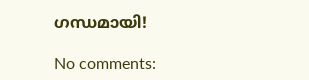ഗന്ധമായി!

No comments: